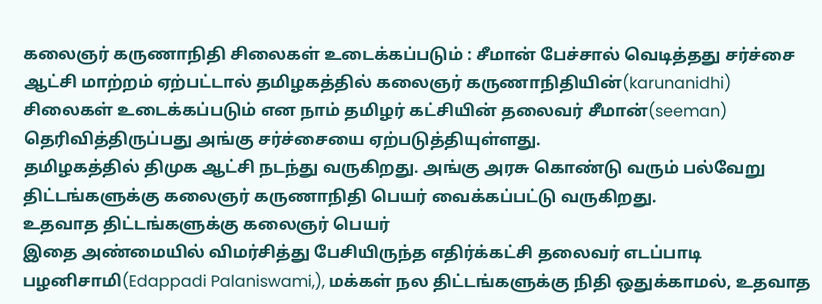கலைஞர் கருணாநிதி சிலைகள் உடைக்கப்படும் : சீமான் பேச்சால் வெடித்தது சர்ச்சை
ஆட்சி மாற்றம் ஏற்பட்டால் தமிழகத்தில் கலைஞர் கருணாநிதியின்(karunanidhi) சிலைகள் உடைக்கப்படும் என நாம் தமிழர் கட்சியின் தலைவர் சீமான்(seeman) தெரிவித்திருப்பது அங்கு சர்ச்சையை ஏற்படுத்தியுள்ளது.
தமிழகத்தில் திமுக ஆட்சி நடந்து வருகிறது. அங்கு அரசு கொண்டு வரும் பல்வேறு திட்டங்களுக்கு கலைஞர் கருணாநிதி பெயர் வைக்கப்பட்டு வருகிறது.
உதவாத திட்டங்களுக்கு கலைஞர் பெயர்
இதை அண்மையில் விமர்சித்து பேசியிருந்த எதிர்க்கட்சி தலைவர் எடப்பாடி பழனிசாமி(Edappadi Palaniswami,), மக்கள் நல திட்டங்களுக்கு நிதி ஒதுக்காமல், உதவாத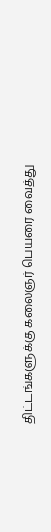திட்டங்களுக்கு கலைஞர் பெயரை வைத்து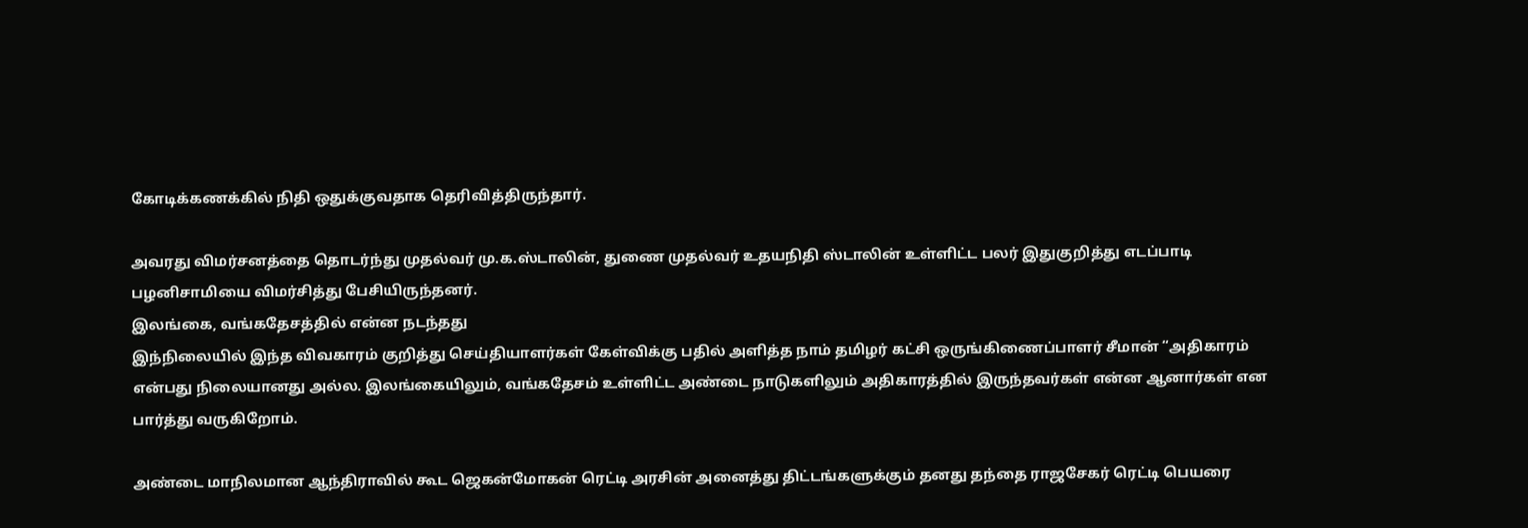கோடிக்கணக்கில் நிதி ஒதுக்குவதாக தெரிவித்திருந்தார்.

அவரது விமர்சனத்தை தொடர்ந்து முதல்வர் மு.க.ஸ்டாலின், துணை முதல்வர் உதயநிதி ஸ்டாலின் உள்ளிட்ட பலர் இதுகுறித்து எடப்பாடி பழனிசாமியை விமர்சித்து பேசியிருந்தனர்.
இலங்கை, வங்கதேசத்தில் என்ன நடந்தது
இந்நிலையில் இந்த விவகாரம் குறித்து செய்தியாளர்கள் கேள்விக்கு பதில் அளித்த நாம் தமிழர் கட்சி ஒருங்கிணைப்பாளர் சீமான் “அதிகாரம் என்பது நிலையானது அல்ல. இலங்கையிலும், வங்கதேசம் உள்ளிட்ட அண்டை நாடுகளிலும் அதிகாரத்தில் இருந்தவர்கள் என்ன ஆனார்கள் என பார்த்து வருகிறோம்.

அண்டை மாநிலமான ஆந்திராவில் கூட ஜெகன்மோகன் ரெட்டி அரசின் அனைத்து திட்டங்களுக்கும் தனது தந்தை ராஜசேகர் ரெட்டி பெயரை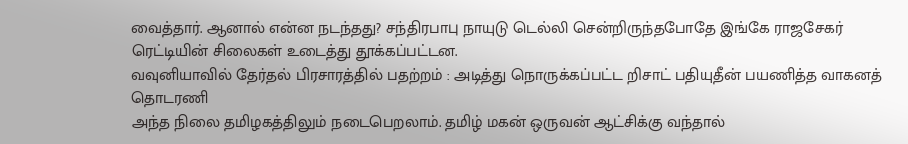வைத்தார். ஆனால் என்ன நடந்தது? சந்திரபாபு நாயுடு டெல்லி சென்றிருந்தபோதே இங்கே ராஜசேகர் ரெட்டியின் சிலைகள் உடைத்து தூக்கப்பட்டன.
வவுனியாவில் தேர்தல் பிரசாரத்தில் பதற்றம் : அடித்து நொருக்கப்பட்ட றிசாட் பதியுதீன் பயணித்த வாகனத் தொடரணி
அந்த நிலை தமிழகத்திலும் நடைபெறலாம். தமிழ் மகன் ஒருவன் ஆட்சிக்கு வந்தால்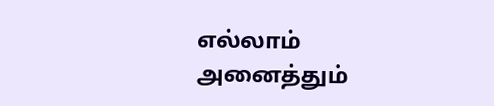எல்லாம் அனைத்தும்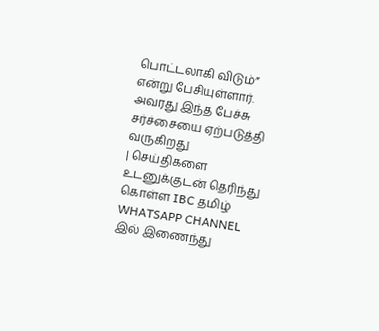பொட்டலாகி விடும்” என்று பேசியுள்ளார். அவரது இந்த பேச்சு சர்ச்சையை ஏற்படுத்தி வருகிறது
| செய்திகளை உடனுக்குடன் தெரிந்து கொள்ள IBC தமிழ் WHATSAPP CHANNEL இல் இணைந்து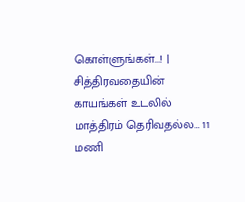கொள்ளுங்கள்...! |
சித்திரவதையின் காயங்கள் உடலில் மாத்திரம் தெரிவதல்ல… 11 மணி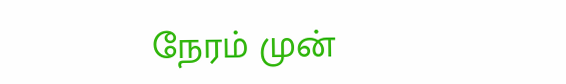நேரம் முன்